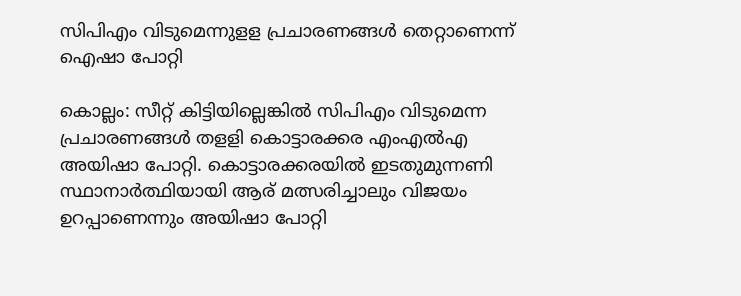സിപിഎം വിടുമെന്നുളള പ്രചാരണങ്ങള്‍ തെറ്റാണെന്ന് ഐഷാ പോറ്റി

കൊല്ലം: സീറ്റ് കിട്ടിയില്ലെങ്കില്‍ സിപിഎം വിടുമെന്ന പ്രചാരണങ്ങള്‍ തളളി കൊട്ടാരക്കര എംഎല്‍എ അയിഷാ പോറ്റി. കൊട്ടാരക്കരയില്‍ ഇടതുമുന്നണി സ്ഥാനാര്‍ത്ഥിയായി ആര് മത്സരിച്ചാലും വിജയം ഉറപ്പാണെന്നും അയിഷാ പോറ്റി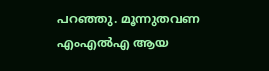പറഞ്ഞു. മൂന്നുതവണ എംഎല്‍എ ആയ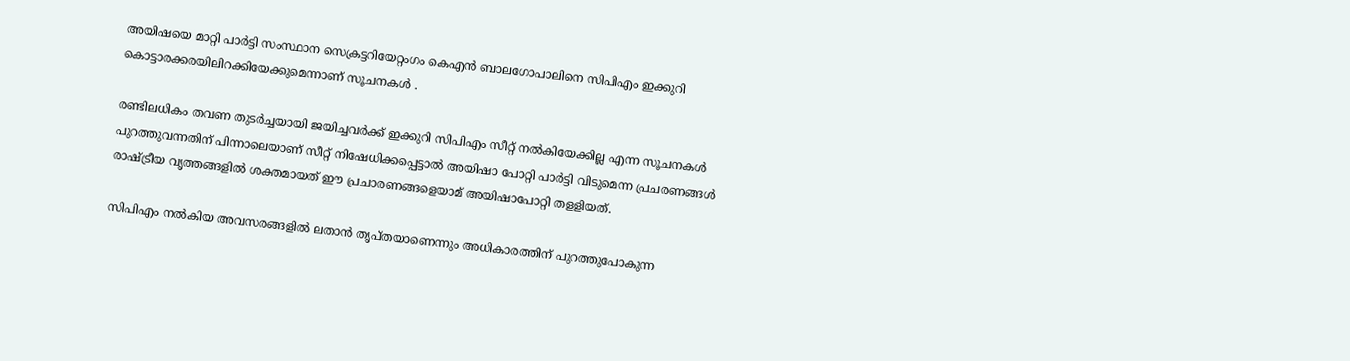അയിഷയെ മാറ്റി പാര്‍ട്ടി സംസ്ഥാന സെക്രട്ടറിയേറ്റംഗം കെഎന്‍ ബാലഗോപാലിനെ സിപിഎം ഇക്കുറി കൊട്ടാരക്കരയിലിറക്കിയേക്കുമെന്നാണ് സൂചനകള്‍ .

രണ്ടിലധികം തവണ തുടര്‍ച്ചയായി ജയിച്ചവര്‍ക്ക് ഇക്കുറി സിപിഎം സീറ്റ് നല്‍കിയേക്കില്ല എന്ന സൂചനകള്‍ പുറത്തുവന്നതിന് പിന്നാലെയാണ് സീറ്റ് നിഷേധിക്കപ്പെട്ടാല്‍ അയിഷാ പോറ്റി പാര്‍ട്ടി വിടുമെന്ന പ്രചരണങ്ങള്‍ രാഷ്ട്രീയ വൃത്തങ്ങളില്‍ ശക്തമായത് ഈ പ്രചാരണങ്ങളെയാമ് അയിഷാപോറ്റി തളളിയത്.

സിപിഎം നല്‍കിയ അവസരങ്ങളില്‍ ലതാന്‍ തൃപ്തയാണെന്നും അധികാരത്തിന് പുറത്തുപോകുന്ന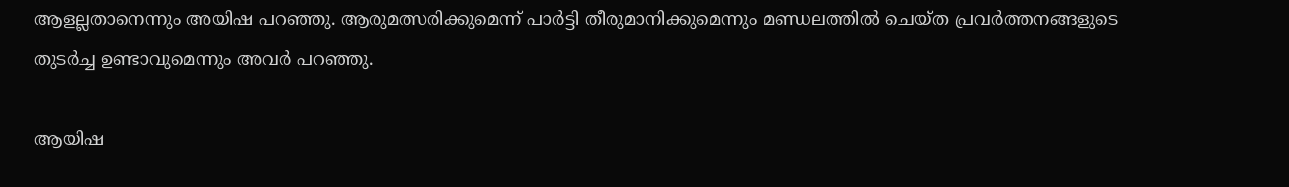ആളല്ലതാനെന്നും അയിഷ പറഞ്ഞു. ആരുമത്സരിക്കുമെന്ന് പാര്‍ട്ടി തീരുമാനിക്കുമെന്നും മണ്ഡലത്തില്‍ ചെയ്ത പ്രവര്‍ത്തനങ്ങളുടെ തുടര്‍ച്ച ഉണ്ടാവുമെന്നും അവര്‍ പറഞ്ഞു.

ആയിഷ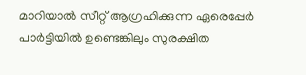മാറിയാല്‍ സീറ്റ് ആഗ്രഹിക്കുന്ന ഏരെപ്പേര്‍ പാര്‍ട്ടിയില്‍ ഉണ്ടെങ്കിലും സുരക്ഷിത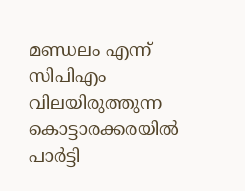മണ്ഡലം എന്ന് സിപിഎം വിലയിരുത്തുന്ന കൊട്ടാരക്കരയില്‍ പാര്‍ട്ടി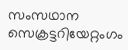സംസഥാന സെക്രട്ടറിയേറ്റംഗം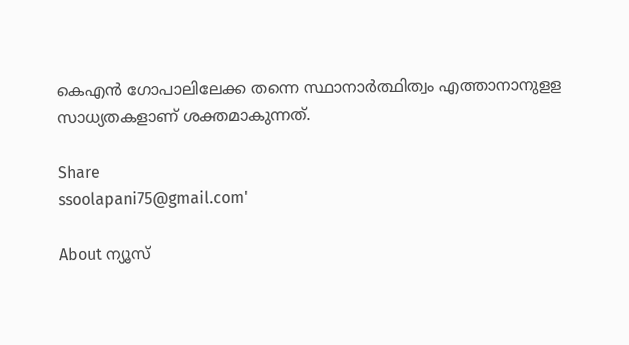കെഎന്‍ ഗോപാലിലേക്ക തന്നെ സ്ഥാനാര്‍ത്ഥിത്വം എത്താനാനുളള സാധ്യതകളാണ് ശക്തമാകുന്നത്.

Share
ssoolapani75@gmail.com'

About ന്യൂസ്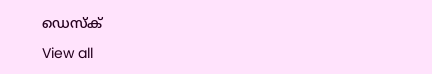ഡെസ്ക്

View all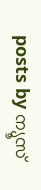posts by ന്യൂസ്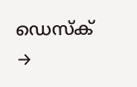ഡെസ്ക് →